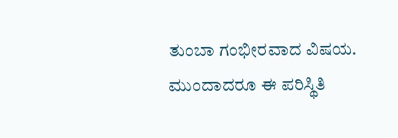ತುಂಬಾ ಗಂಭೀರವಾದ ವಿಷಯ. ಮುಂದಾದರೂ ಈ ಪರಿಸ್ಥಿತಿ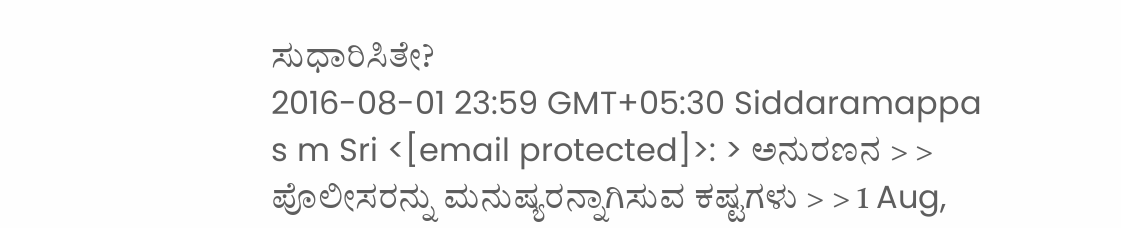ಸುಧಾರಿಸಿತೇ?
2016-08-01 23:59 GMT+05:30 Siddaramappa s m Sri <[email protected]>: > ಅನುರಣನ > > ಪೊಲೀಸರನ್ನು ಮನುಷ್ಯರನ್ನಾಗಿಸುವ ಕಷ್ಟಗಳು > > 1 Aug,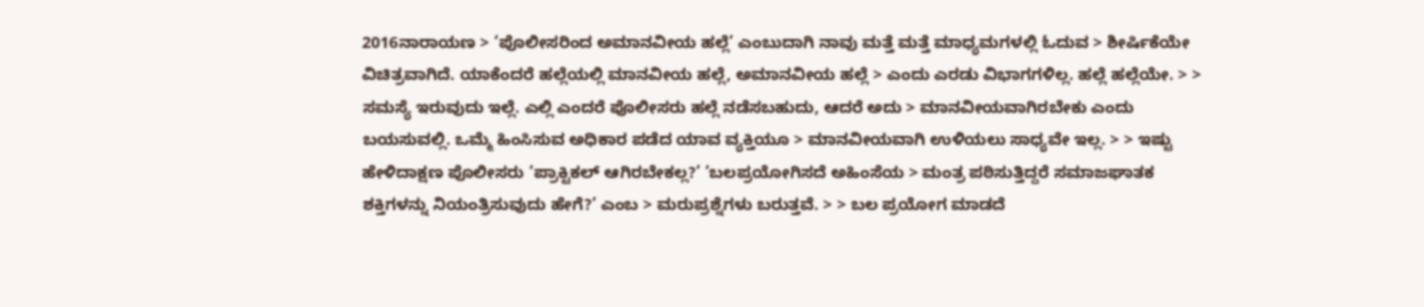2016ನಾರಾಯಣ > ‘ಪೊಲೀಸರಿಂದ ಅಮಾನವೀಯ ಹಲ್ಲೆ’ ಎಂಬುದಾಗಿ ನಾವು ಮತ್ತೆ ಮತ್ತೆ ಮಾಧ್ಯಮಗಳಲ್ಲಿ ಓದುವ > ಶೀರ್ಷಿಕೆಯೇ ವಿಚಿತ್ರವಾಗಿದೆ. ಯಾಕೆಂದರೆ ಹಲ್ಲೆಯಲ್ಲಿ ಮಾನವೀಯ ಹಲ್ಲೆ, ಅಮಾನವೀಯ ಹಲ್ಲೆ > ಎಂದು ಎರಡು ವಿಭಾಗಗಳಿಲ್ಲ. ಹಲ್ಲೆ ಹಲ್ಲೆಯೇ. > > ಸಮಸ್ಯೆ ಇರುವುದು ಇಲ್ಲೆ. ಎಲ್ಲಿ ಎಂದರೆ ಪೊಲೀಸರು ಹಲ್ಲೆ ನಡೆಸಬಹುದು, ಆದರೆ ಅದು > ಮಾನವೀಯವಾಗಿರಬೇಕು ಎಂದು ಬಯಸುವಲ್ಲಿ. ಒಮ್ಮೆ ಹಿಂಸಿಸುವ ಅಧಿಕಾರ ಪಡೆದ ಯಾವ ವ್ಯಕ್ತಿಯೂ > ಮಾನವೀಯವಾಗಿ ಉಳಿಯಲು ಸಾಧ್ಯವೇ ಇಲ್ಲ. > > ಇಷ್ಟು ಹೇಳಿದಾಕ್ಷಣ ಪೊಲೀಸರು ‘ಪ್ರಾಕ್ಟಿಕಲ್ ಆಗಿರಬೇಕಲ್ಲ?’ ‘ಬಲಪ್ರಯೋಗಿಸದೆ ಅಹಿಂಸೆಯ > ಮಂತ್ರ ಪಠಿಸುತ್ತಿದ್ದರೆ ಸಮಾಜಘಾತಕ ಶಕ್ತಿಗಳನ್ನು ನಿಯಂತ್ರಿಸುವುದು ಹೇಗೆ?’ ಎಂಬ > ಮರುಪ್ರಶ್ನೆಗಳು ಬರುತ್ತವೆ. > > ಬಲ ಪ್ರಯೋಗ ಮಾಡದೆ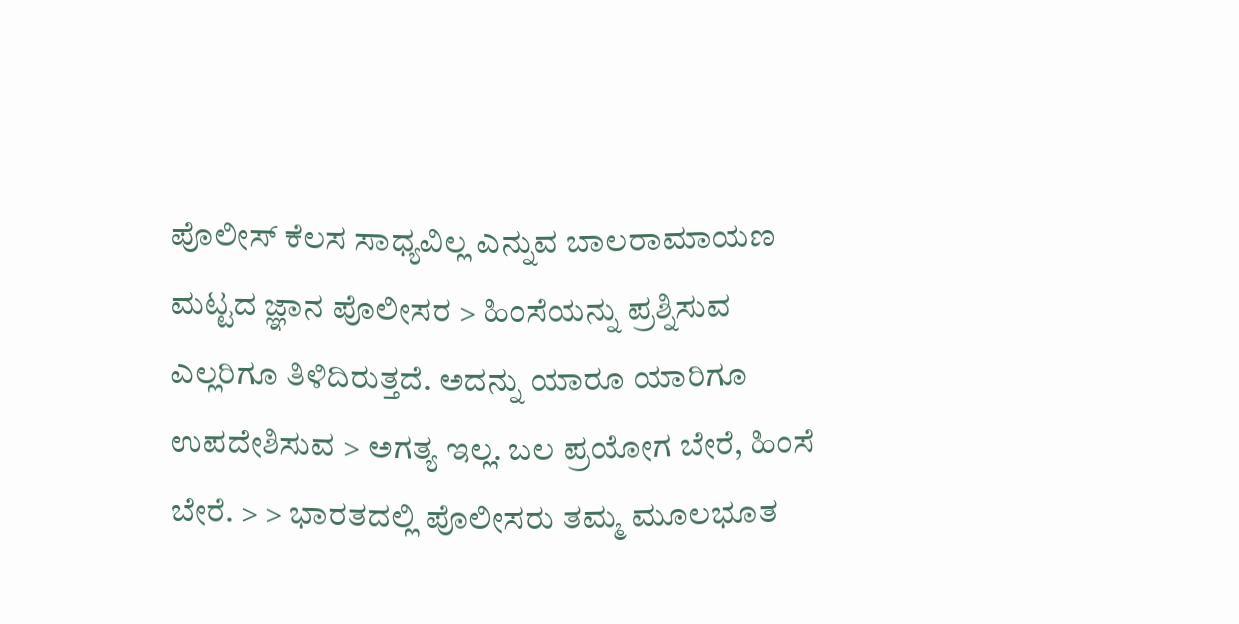ಪೊಲೀಸ್ ಕೆಲಸ ಸಾಧ್ಯವಿಲ್ಲ ಎನ್ನುವ ಬಾಲರಾಮಾಯಣ ಮಟ್ಟದ ಜ್ಞಾನ ಪೊಲೀಸರ > ಹಿಂಸೆಯನ್ನು ಪ್ರಶ್ನಿಸುವ ಎಲ್ಲರಿಗೂ ತಿಳಿದಿರುತ್ತದೆ. ಅದನ್ನು ಯಾರೂ ಯಾರಿಗೂ ಉಪದೇಶಿಸುವ > ಅಗತ್ಯ ಇಲ್ಲ. ಬಲ ಪ್ರಯೋಗ ಬೇರೆ, ಹಿಂಸೆ ಬೇರೆ. > > ಭಾರತದಲ್ಲಿ ಪೊಲೀಸರು ತಮ್ಮ ಮೂಲಭೂತ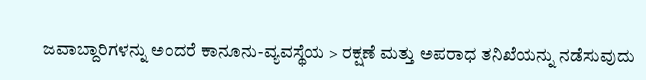ಜವಾಬ್ದಾರಿಗಳನ್ನು ಅಂದರೆ ಕಾನೂನು-ವ್ಯವಸ್ಥೆಯ > ರಕ್ಷಣೆ ಮತ್ತು ಅಪರಾಧ ತನಿಖೆಯನ್ನು ನಡೆಸುವುದು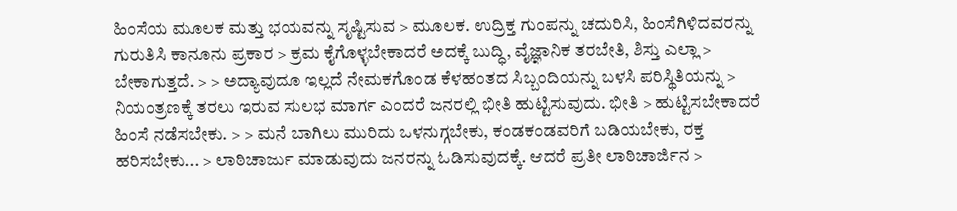ಹಿಂಸೆಯ ಮೂಲಕ ಮತ್ತು ಭಯವನ್ನು ಸೃಷ್ಟಿಸುವ > ಮೂಲಕ. ಉದ್ರಿಕ್ತ ಗುಂಪನ್ನು ಚದುರಿಸಿ, ಹಿಂಸೆಗಿಳಿದವರನ್ನು ಗುರುತಿಸಿ ಕಾನೂನು ಪ್ರಕಾರ > ಕ್ರಮ ಕೈಗೊಳ್ಳಬೇಕಾದರೆ ಅದಕ್ಕೆ ಬುದ್ಧಿ, ವೈಜ್ಞಾನಿಕ ತರಬೇತಿ, ಶಿಸ್ತು ಎಲ್ಲಾ > ಬೇಕಾಗುತ್ತದೆ. > > ಅದ್ಯಾವುದೂ ಇಲ್ಲದೆ ನೇಮಕಗೊಂಡ ಕೆಳಹಂತದ ಸಿಬ್ಬಂದಿಯನ್ನು ಬಳಸಿ ಪರಿಸ್ಥಿತಿಯನ್ನು > ನಿಯಂತ್ರಣಕ್ಕೆ ತರಲು ಇರುವ ಸುಲಭ ಮಾರ್ಗ ಎಂದರೆ ಜನರಲ್ಲಿ ಭೀತಿ ಹುಟ್ಟಿಸುವುದು. ಭೀತಿ > ಹುಟ್ಟಿಸಬೇಕಾದರೆ ಹಿಂಸೆ ನಡೆಸಬೇಕು. > > ಮನೆ ಬಾಗಿಲು ಮುರಿದು ಒಳನುಗ್ಗಬೇಕು, ಕಂಡಕಂಡವರಿಗೆ ಬಡಿಯಬೇಕು, ರಕ್ತ ಹರಿಸಬೇಕು... > ಲಾಠಿಚಾರ್ಜು ಮಾಡುವುದು ಜನರನ್ನು ಓಡಿಸುವುದಕ್ಕೆ. ಆದರೆ ಪ್ರತೀ ಲಾಠಿಚಾರ್ಜಿನ >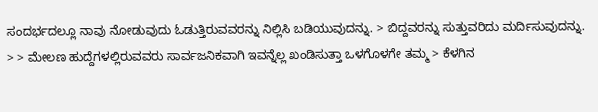ಸಂದರ್ಭದಲ್ಲೂ ನಾವು ನೋಡುವುದು ಓಡುತ್ತಿರುವವರನ್ನು ನಿಲ್ಲಿಸಿ ಬಡಿಯುವುದನ್ನು. > ಬಿದ್ದವರನ್ನು ಸುತ್ತುವರಿದು ಮರ್ದಿಸುವುದನ್ನು. > > ಮೇಲಣ ಹುದ್ದೆಗಳಲ್ಲಿರುವವರು ಸಾರ್ವಜನಿಕವಾಗಿ ಇವನ್ನೆಲ್ಲ ಖಂಡಿಸುತ್ತಾ ಒಳಗೊಳಗೇ ತಮ್ಮ > ಕೆಳಗಿನ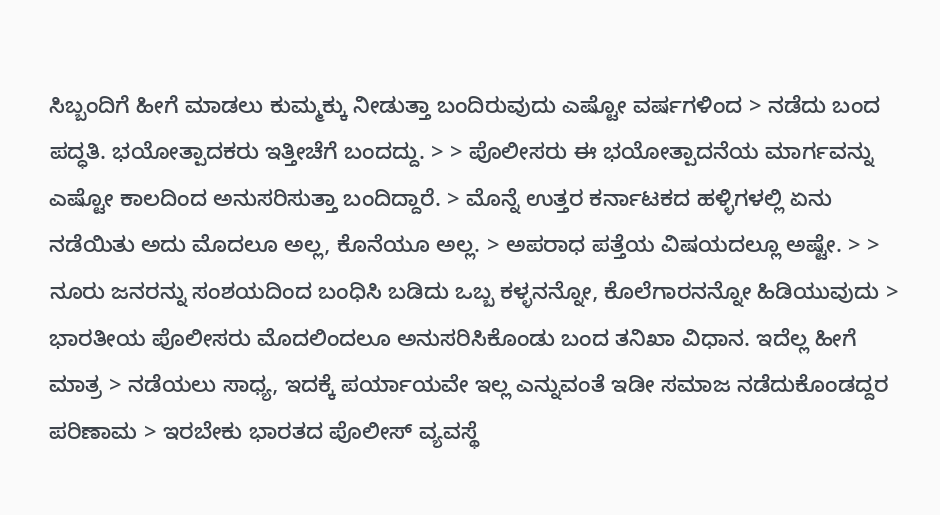ಸಿಬ್ಬಂದಿಗೆ ಹೀಗೆ ಮಾಡಲು ಕುಮ್ಮಕ್ಕು ನೀಡುತ್ತಾ ಬಂದಿರುವುದು ಎಷ್ಟೋ ವರ್ಷಗಳಿಂದ > ನಡೆದು ಬಂದ ಪದ್ಧತಿ. ಭಯೋತ್ಪಾದಕರು ಇತ್ತೀಚೆಗೆ ಬಂದದ್ದು. > > ಪೊಲೀಸರು ಈ ಭಯೋತ್ಪಾದನೆಯ ಮಾರ್ಗವನ್ನು ಎಷ್ಟೋ ಕಾಲದಿಂದ ಅನುಸರಿಸುತ್ತಾ ಬಂದಿದ್ದಾರೆ. > ಮೊನ್ನೆ ಉತ್ತರ ಕರ್ನಾಟಕದ ಹಳ್ಳಿಗಳಲ್ಲಿ ಏನು ನಡೆಯಿತು ಅದು ಮೊದಲೂ ಅಲ್ಲ, ಕೊನೆಯೂ ಅಲ್ಲ. > ಅಪರಾಧ ಪತ್ತೆಯ ವಿಷಯದಲ್ಲೂ ಅಷ್ಟೇ. > > ನೂರು ಜನರನ್ನು ಸಂಶಯದಿಂದ ಬಂಧಿಸಿ ಬಡಿದು ಒಬ್ಬ ಕಳ್ಳನನ್ನೋ, ಕೊಲೆಗಾರನನ್ನೋ ಹಿಡಿಯುವುದು > ಭಾರತೀಯ ಪೊಲೀಸರು ಮೊದಲಿಂದಲೂ ಅನುಸರಿಸಿಕೊಂಡು ಬಂದ ತನಿಖಾ ವಿಧಾನ. ಇದೆಲ್ಲ ಹೀಗೆ ಮಾತ್ರ > ನಡೆಯಲು ಸಾಧ್ಯ, ಇದಕ್ಕೆ ಪರ್ಯಾಯವೇ ಇಲ್ಲ ಎನ್ನುವಂತೆ ಇಡೀ ಸಮಾಜ ನಡೆದುಕೊಂಡದ್ದರ ಪರಿಣಾಮ > ಇರಬೇಕು ಭಾರತದ ಪೊಲೀಸ್ ವ್ಯವಸ್ಥೆ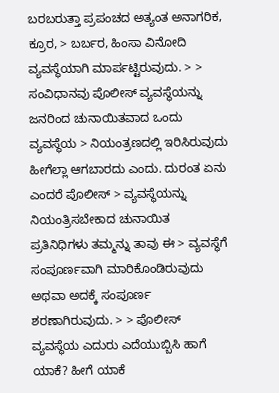ಬರಬರುತ್ತಾ ಪ್ರಪಂಚದ ಅತ್ಯಂತ ಅನಾಗರಿಕ, ಕ್ರೂರ, > ಬರ್ಬರ, ಹಿಂಸಾ ವಿನೋದಿ ವ್ಯವಸ್ಥೆಯಾಗಿ ಮಾರ್ಪಟ್ಟಿರುವುದು. > > ಸಂವಿಧಾನವು ಪೊಲೀಸ್ ವ್ಯವಸ್ಥೆಯನ್ನು ಜನರಿಂದ ಚುನಾಯಿತವಾದ ಒಂದು ವ್ಯವಸ್ಥೆಯ > ನಿಯಂತ್ರಣದಲ್ಲಿ ಇರಿಸಿರುವುದು ಹೀಗೆಲ್ಲಾ ಆಗಬಾರದು ಎಂದು. ದುರಂತ ಏನು ಎಂದರೆ ಪೊಲೀಸ್ > ವ್ಯವಸ್ಥೆಯನ್ನು ನಿಯಂತ್ರಿಸಬೇಕಾದ ಚುನಾಯಿತ ಪ್ರತಿನಿಧಿಗಳು ತಮ್ಮನ್ನು ತಾವು ಈ > ವ್ಯವಸ್ಥೆಗೆ ಸಂಪೂರ್ಣವಾಗಿ ಮಾರಿಕೊಂಡಿರುವುದು ಅಥವಾ ಅದಕ್ಕೆ ಸಂಪೂರ್ಣ ಶರಣಾಗಿರುವುದು. > > ಪೊಲೀಸ್ ವ್ಯವಸ್ಥೆಯ ಎದುರು ಎದೆಯುಬ್ಬಿಸಿ ಹಾಗೆ ಯಾಕೆ? ಹೀಗೆ ಯಾಕೆ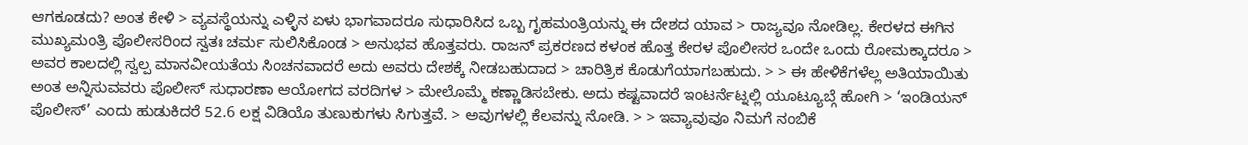ಆಗಕೂಡದು? ಅಂತ ಕೇಳಿ > ವ್ಯವಸ್ಥೆಯನ್ನು ಎಳ್ಳಿನ ಏಳು ಭಾಗವಾದರೂ ಸುಧಾರಿಸಿದ ಒಬ್ಬ ಗೃಹಮಂತ್ರಿಯನ್ನು ಈ ದೇಶದ ಯಾವ > ರಾಜ್ಯವೂ ನೋಡಿಲ್ಲ. ಕೇರಳದ ಈಗಿನ ಮುಖ್ಯಮಂತ್ರಿ ಪೊಲೀಸರಿಂದ ಸ್ವತಃ ಚರ್ಮ ಸುಲಿಸಿಕೊಂಡ > ಅನುಭವ ಹೊತ್ತವರು. ರಾಜನ್ ಪ್ರಕರಣದ ಕಳಂಕ ಹೊತ್ತ ಕೇರಳ ಪೊಲೀಸರ ಒಂದೇ ಒಂದು ರೋಮಕ್ಕಾದರೂ > ಅವರ ಕಾಲದಲ್ಲಿ ಸ್ವಲ್ಪ ಮಾನವೀಯತೆಯ ಸಿಂಚನವಾದರೆ ಅದು ಅವರು ದೇಶಕ್ಕೆ ನೀಡಬಹುದಾದ > ಚಾರಿತ್ರಿಕ ಕೊಡುಗೆಯಾಗಬಹುದು. > > ಈ ಹೇಳಿಕೆಗಳೆಲ್ಲ ಅತಿಯಾಯಿತು ಅಂತ ಅನ್ನಿಸುವವರು ಪೊಲೀಸ್ ಸುಧಾರಣಾ ಆಯೋಗದ ವರದಿಗಳ > ಮೇಲೊಮ್ಮೆ ಕಣ್ಣಾಡಿಸಬೇಕು. ಅದು ಕಷ್ಟವಾದರೆ ಇಂಟರ್ನೆಟ್ನಲ್ಲಿ ಯೂಟ್ಯೂಬ್ಗೆ ಹೋಗಿ > ‘ಇಂಡಿಯನ್ ಪೊಲೀಸ್’ ಎಂದು ಹುಡುಕಿದರೆ 52.6 ಲಕ್ಷ ವಿಡಿಯೊ ತುಣುಕುಗಳು ಸಿಗುತ್ತವೆ. > ಅವುಗಳಲ್ಲಿ ಕೆಲವನ್ನು ನೋಡಿ. > > ಇವ್ಯಾವುವೂ ನಿಮಗೆ ನಂಬಿಕೆ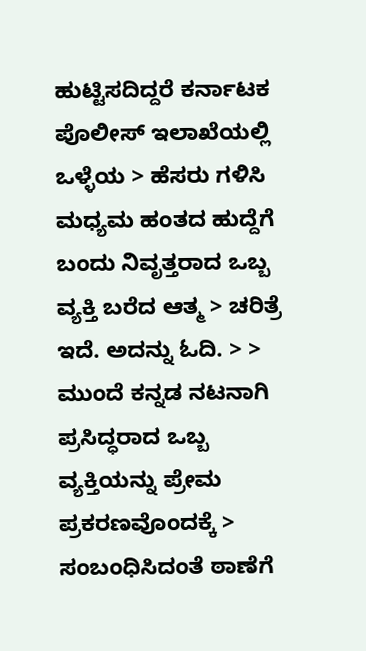ಹುಟ್ಟಿಸದಿದ್ದರೆ ಕರ್ನಾಟಕ ಪೊಲೀಸ್ ಇಲಾಖೆಯಲ್ಲಿ ಒಳ್ಳೆಯ > ಹೆಸರು ಗಳಿಸಿ ಮಧ್ಯಮ ಹಂತದ ಹುದ್ದೆಗೆ ಬಂದು ನಿವೃತ್ತರಾದ ಒಬ್ಬ ವ್ಯಕ್ತಿ ಬರೆದ ಆತ್ಮ > ಚರಿತ್ರೆ ಇದೆ. ಅದನ್ನು ಓದಿ. > > ಮುಂದೆ ಕನ್ನಡ ನಟನಾಗಿ ಪ್ರಸಿದ್ಧರಾದ ಒಬ್ಬ ವ್ಯಕ್ತಿಯನ್ನು ಪ್ರೇಮ ಪ್ರಕರಣವೊಂದಕ್ಕೆ > ಸಂಬಂಧಿಸಿದಂತೆ ಠಾಣೆಗೆ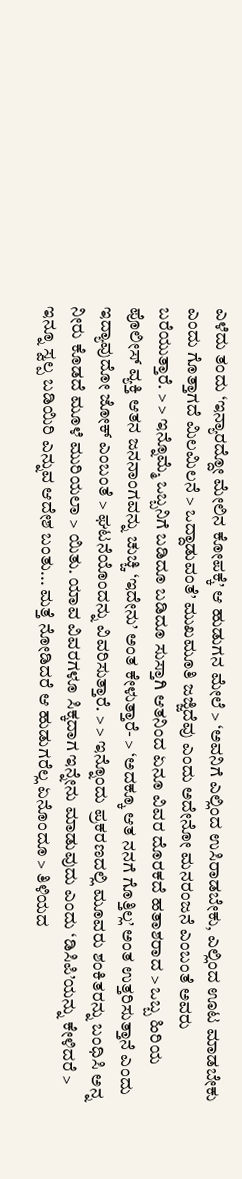ಎಳೆದು ತಂದು ‘ಇನ್ಯಾರದ್ದೋ ಮೇಲಿನ ಕೋಪಕ್ಕೆ’ ಆ ಹುಡುಗನ ಮೇಲೆ > ‘ಅವನಿಗೆ ಎಲ್ಲಿಂದ ಉಸಿರಾಡಬೇಕು, ಎಲ್ಲಿಂದ ಊಟ ಮಾಡಬೇಕು ಎಂದು ಗೊತ್ತಾಗದೆ ಮಿಲಮಿಲನೆ > ಒದ್ದಾಡುವಂತೆ’ ಮುಖಮೂತಿ ಜಜ್ಜಿದೆವು ಎಂದು ಅದೇನೋ ಮನರಂಜನೆ ಎಂಬಂತೆ ಅವರು ಬರೆಯುತ್ತಾರೆ. > > ಇನ್ನೊಮ್ಮೆ ಒಬ್ಬನಿಗೆ ಬಡಿದೂ ಬಡಿದೂ ಸುಸ್ತಾಗಿ ಆತನಿಂದ ಏನೂ ವಿವರ ದೊರಕದೆ ಹತಾಶರಾದ > ಒಬ್ಬ ಹಿರಿಯ ಪೊಲೀಸ್ ವ್ಯಕ್ತಿ ಆತನ ಜನನಾಂಗವನ್ನು ಚುಚ್ಚಿ ‘ಇದೇನು’ ಅಂತ ಕೇಳುತ್ತಾರೆ- > ‘ಅದಕ್ಕೂ ಆತ ನನಗೆ ಗೊತ್ತಿಲ್ಲ’ ಅಂತ ಉತ್ತರಿಸುತ್ತಾನೆ ಎಂದು ಇದ್ಯಾವುದೋ ಜೋಕ್ ಎಂಬಂತೆ > ಘಟನೆಯೊಂದನ್ನು ವಿವರಿಸುತ್ತಾರೆ. > > ಇನ್ನೊಂದು ಪ್ರಕರಣದಲ್ಲಿ ಮೂವರು ಶಂಕಿತರನ್ನು ಬಂಧಿಸಿ ಅನ್ನ ನೀರು ಕೊಡದೆ ಮೂಳೆ ಮುರಿಯಲಾ > ಯಿತು. ಯಾವ ವಿವರಗಳೂ ಸಿಕ್ಕದಾಗ ಇನ್ನೇನು ಮಾಡುವುದು ಎಂದು ‘ಡಿಸಿಪಿ’ಯನ್ನು ಕೇಳಿದರೆ > ಇನ್ನೂ ಸ್ವಲ್ಪ ಬಡಿಯಿರಿ ಎನ್ನುವ ಆದೇಶ ಬಂತು... ಮತ್ತೆ ನೋಡಿದರೆ ಆ ಹುಡುಗರೆಲ್ಲ ಏನೊಂದೂ > ತಿಳಿಯದ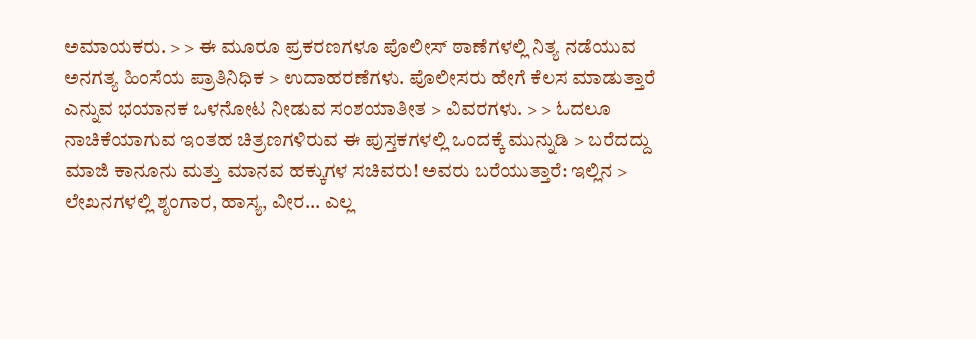ಅಮಾಯಕರು. > > ಈ ಮೂರೂ ಪ್ರಕರಣಗಳೂ ಪೊಲೀಸ್ ಠಾಣೆಗಳಲ್ಲಿ ನಿತ್ಯ ನಡೆಯುವ ಅನಗತ್ಯ ಹಿಂಸೆಯ ಪ್ರಾತಿನಿಧಿಕ > ಉದಾಹರಣೆಗಳು. ಪೊಲೀಸರು ಹೇಗೆ ಕೆಲಸ ಮಾಡುತ್ತಾರೆ ಎನ್ನುವ ಭಯಾನಕ ಒಳನೋಟ ನೀಡುವ ಸಂಶಯಾತೀತ > ವಿವರಗಳು. > > ಓದಲೂ ನಾಚಿಕೆಯಾಗುವ ಇಂತಹ ಚಿತ್ರಣಗಳಿರುವ ಈ ಪುಸ್ತಕಗಳಲ್ಲಿ ಒಂದಕ್ಕೆ ಮುನ್ನುಡಿ > ಬರೆದದ್ದು ಮಾಜಿ ಕಾನೂನು ಮತ್ತು ಮಾನವ ಹಕ್ಕುಗಳ ಸಚಿವರು! ಅವರು ಬರೆಯುತ್ತಾರೆ: ಇಲ್ಲಿನ > ಲೇಖನಗಳಲ್ಲಿ ಶೃಂಗಾರ, ಹಾಸ್ಯ, ವೀರ... ಎಲ್ಲ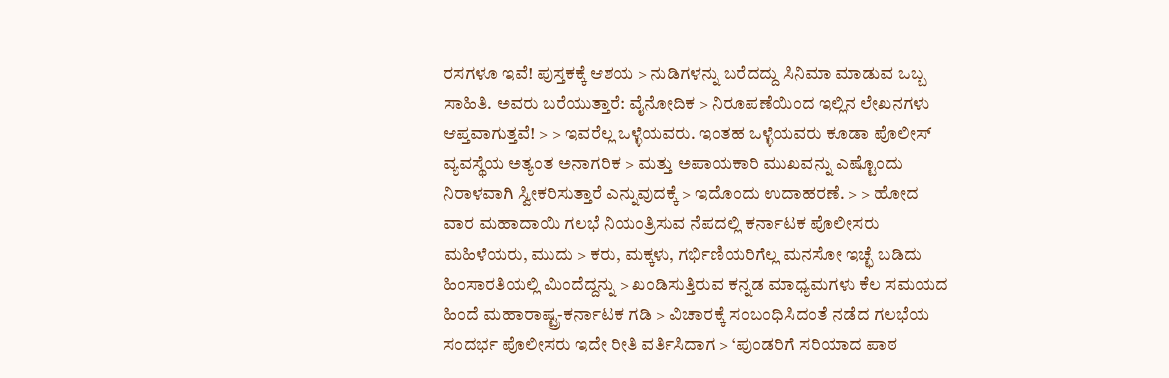ರಸಗಳೂ ಇವೆ! ಪುಸ್ತಕಕ್ಕೆ ಆಶಯ > ನುಡಿಗಳನ್ನು ಬರೆದದ್ದು ಸಿನಿಮಾ ಮಾಡುವ ಒಬ್ಬ ಸಾಹಿತಿ. ಅವರು ಬರೆಯುತ್ತಾರೆ: ವೈನೋದಿಕ > ನಿರೂಪಣೆಯಿಂದ ಇಲ್ಲಿನ ಲೇಖನಗಳು ಆಪ್ತವಾಗುತ್ತವೆ! > > ಇವರೆಲ್ಲ ಒಳ್ಳೆಯವರು. ಇಂತಹ ಒಳ್ಳೆಯವರು ಕೂಡಾ ಪೊಲೀಸ್ ವ್ಯವಸ್ಥೆಯ ಅತ್ಯಂತ ಅನಾಗರಿಕ > ಮತ್ತು ಅಪಾಯಕಾರಿ ಮುಖವನ್ನು ಎಷ್ಟೊಂದು ನಿರಾಳವಾಗಿ ಸ್ವೀಕರಿಸುತ್ತಾರೆ ಎನ್ನುವುದಕ್ಕೆ > ಇದೊಂದು ಉದಾಹರಣೆ. > > ಹೋದ ವಾರ ಮಹಾದಾಯಿ ಗಲಭೆ ನಿಯಂತ್ರಿಸುವ ನೆಪದಲ್ಲಿ ಕರ್ನಾಟಕ ಪೊಲೀಸರು ಮಹಿಳೆಯರು, ಮುದು > ಕರು, ಮಕ್ಕಳು, ಗರ್ಭಿಣಿಯರಿಗೆಲ್ಲ ಮನಸೋ ಇಚ್ಛೆ ಬಡಿದು ಹಿಂಸಾರತಿಯಲ್ಲಿ ಮಿಂದೆದ್ದನ್ನು > ಖಂಡಿಸುತ್ತಿರುವ ಕನ್ನಡ ಮಾಧ್ಯಮಗಳು ಕೆಲ ಸಮಯದ ಹಿಂದೆ ಮಹಾರಾಷ್ಟ್ರ-ಕರ್ನಾಟಕ ಗಡಿ > ವಿಚಾರಕ್ಕೆ ಸಂಬಂಧಿಸಿದಂತೆ ನಡೆದ ಗಲಭೆಯ ಸಂದರ್ಭ ಪೊಲೀಸರು ಇದೇ ರೀತಿ ವರ್ತಿಸಿದಾಗ > ‘ಪುಂಡರಿಗೆ ಸರಿಯಾದ ಪಾಠ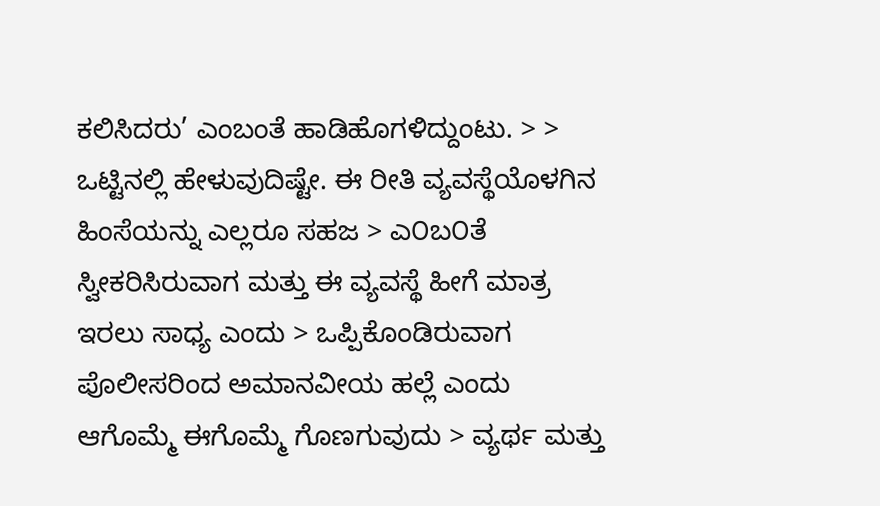ಕಲಿಸಿದರು’ ಎಂಬಂತೆ ಹಾಡಿಹೊಗಳಿದ್ದುಂಟು. > > ಒಟ್ಟಿನಲ್ಲಿ ಹೇಳುವುದಿಷ್ಟೇ. ಈ ರೀತಿ ವ್ಯವಸ್ಥೆಯೊಳಗಿನ ಹಿಂಸೆಯನ್ನು ಎಲ್ಲರೂ ಸಹಜ > ಎ೦ಬ೦ತೆ ಸ್ವೀಕರಿಸಿರುವಾಗ ಮತ್ತು ಈ ವ್ಯವಸ್ಥೆ ಹೀಗೆ ಮಾತ್ರ ಇರಲು ಸಾಧ್ಯ ಎಂದು > ಒಪ್ಪಿಕೊಂಡಿರುವಾಗ ಪೊಲೀಸರಿಂದ ಅಮಾನವೀಯ ಹಲ್ಲೆ ಎಂದು ಆಗೊಮ್ಮೆ ಈಗೊಮ್ಮೆ ಗೊಣಗುವುದು > ವ್ಯರ್ಥ ಮತ್ತು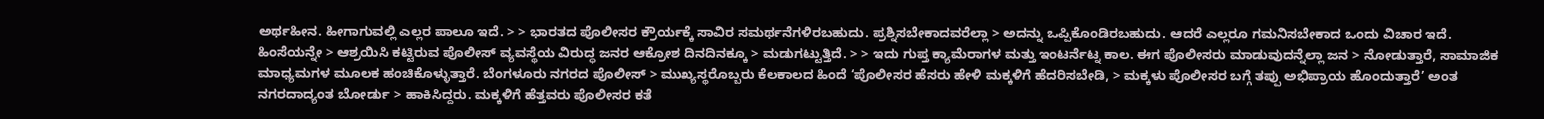ಅರ್ಥಹೀನ. ಹೀಗಾಗುವಲ್ಲಿ ಎಲ್ಲರ ಪಾಲೂ ಇದೆ. > > ಭಾರತದ ಪೊಲೀಸರ ಕ್ರೌರ್ಯಕ್ಕೆ ಸಾವಿರ ಸಮರ್ಥನೆಗಳಿರಬಹುದು. ಪ್ರಶ್ನಿಸಬೇಕಾದವರೆಲ್ಲಾ > ಅದನ್ನು ಒಪ್ಪಿಕೊಂಡಿರಬಹುದು. ಆದರೆ ಎಲ್ಲರೂ ಗಮನಿಸಬೇಕಾದ ಒಂದು ವಿಚಾರ ಇದೆ. ಹಿಂಸೆಯನ್ನೇ > ಆಶ್ರಯಿಸಿ ಕಟ್ಟಿರುವ ಪೊಲೀಸ್ ವ್ಯವಸ್ಥೆಯ ವಿರುದ್ಧ ಜನರ ಆಕ್ರೋಶ ದಿನದಿನಕ್ಕೂ > ಮಡುಗಟ್ಟುತ್ತಿದೆ. > > ಇದು ಗುಪ್ತ ಕ್ಯಾಮೆರಾಗಳ ಮತ್ತು ಇಂಟರ್ನೆಟ್ನ ಕಾಲ. ಈಗ ಪೊಲೀಸರು ಮಾಡುವುದನ್ನೆಲ್ಲಾ ಜನ > ನೋಡುತ್ತಾರೆ, ಸಾಮಾಜಿಕ ಮಾಧ್ಯಮಗಳ ಮೂಲಕ ಹಂಚಿಕೊಳ್ಳುತ್ತಾರೆ. ಬೆಂಗಳೂರು ನಗರದ ಪೊಲೀಸ್ > ಮುಖ್ಯಸ್ಥರೊಬ್ಬರು ಕೆಲಕಾಲದ ಹಿಂದೆ ‘ಪೊಲೀಸರ ಹೆಸರು ಹೇಳಿ ಮಕ್ಕಳಿಗೆ ಹೆದರಿಸಬೇಡಿ, > ಮಕ್ಕಳು ಪೊಲೀಸರ ಬಗ್ಗೆ ತಪ್ಪು ಅಭಿಪ್ರಾಯ ಹೊಂದುತ್ತಾರೆ’ ಅಂತ ನಗರದಾದ್ಯಂತ ಬೋರ್ಡು > ಹಾಕಿಸಿದ್ದರು. ಮಕ್ಕಳಿಗೆ ಹೆತ್ತವರು ಪೊಲೀಸರ ಕತೆ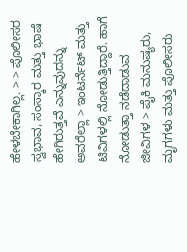ಹೇಳಬೇಕಾಗಿಲ್ಲ. > > ಪೊಲೀಸರ ಸ್ವಭಾವ, ಸಂಸ್ಕಾರ ಮತ್ತು ಭಾಷೆ ಹೇಗಿರುತ್ತವೆ ಎನ್ನುವುದನ್ನು ಅವರೆಲ್ಲಾ > ಇಂಟರ್ನೆಟ್ ಮತ್ತು ಟಿವಿಗಳಲ್ಲಿ ನೋಡುತ್ತಿದ್ದಾರೆ. ಹಾಗೆ ನೋಡುತ್ತಾ ನಡೆದಾಡುವ ಜೀವಿಗಳ > ಪೈಕಿ ಮನುಷ್ಯರು, ಮೃಗಗಳು ಮತ್ತು ಪೊಲೀಸರು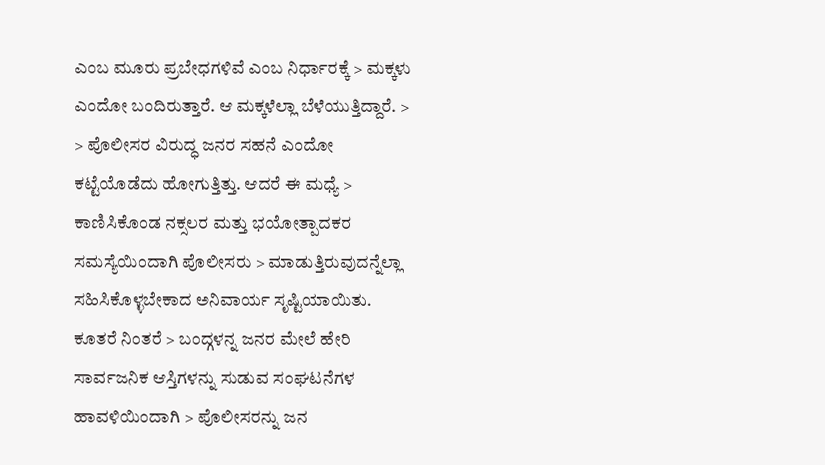ಎಂಬ ಮೂರು ಪ್ರಬೇಧಗಳಿವೆ ಎಂಬ ನಿರ್ಧಾರಕ್ಕೆ > ಮಕ್ಕಳು ಎಂದೋ ಬಂದಿರುತ್ತಾರೆ. ಆ ಮಕ್ಕಳೆಲ್ಲಾ ಬೆಳೆಯುತ್ತಿದ್ದಾರೆ. > > ಪೊಲೀಸರ ವಿರುದ್ಧ ಜನರ ಸಹನೆ ಎಂದೋ ಕಟ್ಟೆಯೊಡೆದು ಹೋಗುತ್ತಿತ್ತು. ಆದರೆ ಈ ಮಧ್ಯೆ > ಕಾಣಿಸಿಕೊಂಡ ನಕ್ಸಲರ ಮತ್ತು ಭಯೋತ್ಪಾದಕರ ಸಮಸ್ಯೆಯಿಂದಾಗಿ ಪೊಲೀಸರು > ಮಾಡುತ್ತಿರುವುದನ್ನೆಲ್ಲಾ ಸಹಿಸಿಕೊಳ್ಳಬೇಕಾದ ಅನಿವಾರ್ಯ ಸೃಷ್ಟಿಯಾಯಿತು. ಕೂತರೆ ನಿಂತರೆ > ಬಂದ್ಗಳನ್ನ ಜನರ ಮೇಲೆ ಹೇರಿ ಸಾರ್ವಜನಿಕ ಆಸ್ತಿಗಳನ್ನು ಸುಡುವ ಸಂಘಟನೆಗಳ ಹಾವಳಿಯಿಂದಾಗಿ > ಪೊಲೀಸರನ್ನು ಜನ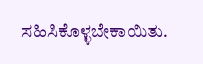ಸಹಿಸಿಕೊಳ್ಳಬೇಕಾಯಿತು.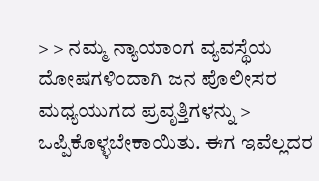> > ನಮ್ಮ ನ್ಯಾಯಾಂಗ ವ್ಯವಸ್ಥೆಯ ದೋಷಗಳಿಂದಾಗಿ ಜನ ಪೊಲೀಸರ ಮಧ್ಯಯುಗದ ಪ್ರವೃತ್ತಿಗಳನ್ನು > ಒಪ್ಪಿಕೊಳ್ಳಬೇಕಾಯಿತು. ಈಗ ಇವೆಲ್ಲದರ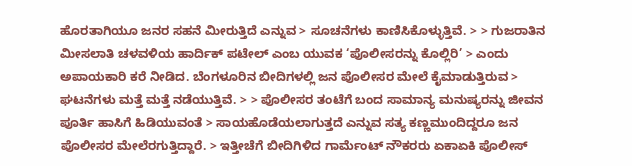ಹೊರತಾಗಿಯೂ ಜನರ ಸಹನೆ ಮೀರುತ್ತಿದೆ ಎನ್ನುವ > ಸೂಚನೆಗಳು ಕಾಣಿಸಿಕೊಳ್ಳುತ್ತಿವೆ. > > ಗುಜರಾತಿನ ಮೀಸಲಾತಿ ಚಳವಳಿಯ ಹಾರ್ದಿಕ್ ಪಟೇಲ್ ಎಂಬ ಯುವಕ ‘ಪೊಲೀಸರನ್ನು ಕೊಲ್ಲಿರಿ’ > ಎಂದು ಅಪಾಯಕಾರಿ ಕರೆ ನೀಡಿದ. ಬೆಂಗಳೂರಿನ ಬೀದಿಗಳಲ್ಲಿ ಜನ ಪೊಲೀಸರ ಮೇಲೆ ಕೈಮಾಡುತ್ತಿರುವ > ಘಟನೆಗಳು ಮತ್ತೆ ಮತ್ತೆ ನಡೆಯುತ್ತಿವೆ. > > ಪೊಲೀಸರ ತಂಟೆಗೆ ಬಂದ ಸಾಮಾನ್ಯ ಮನುಷ್ಯರನ್ನು ಜೀವನ ಪೂರ್ತಿ ಹಾಸಿಗೆ ಹಿಡಿಯುವಂತೆ > ಸಾಯಹೊಡೆಯಲಾಗುತ್ತದೆ ಎನ್ನುವ ಸತ್ಯ ಕಣ್ಣಮುಂದಿದ್ದರೂ ಜನ ಪೊಲೀಸರ ಮೇಲೆರಗುತ್ತಿದ್ದಾರೆ. > ಇತ್ತೀಚೆಗೆ ಬೀದಿಗಿಳಿದ ಗಾರ್ಮೆಂಟ್ ನೌಕರರು ಏಕಾಏಕಿ ಪೊಲೀಸ್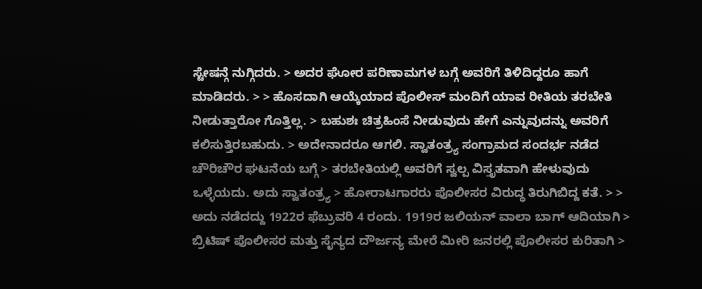ಸ್ಟೇಷನ್ಗೆ ನುಗ್ಗಿದರು. > ಅದರ ಘೋರ ಪರಿಣಾಮಗಳ ಬಗ್ಗೆ ಅವರಿಗೆ ತಿಳಿದಿದ್ದರೂ ಹಾಗೆ ಮಾಡಿದರು. > > ಹೊಸದಾಗಿ ಆಯ್ಕೆಯಾದ ಪೊಲೀಸ್ ಮಂದಿಗೆ ಯಾವ ರೀತಿಯ ತರಬೇತಿ ನೀಡುತ್ತಾರೋ ಗೊತ್ತಿಲ್ಲ. > ಬಹುಶಃ ಚಿತ್ರಹಿಂಸೆ ನೀಡುವುದು ಹೇಗೆ ಎನ್ನುವುದನ್ನು ಅವರಿಗೆ ಕಲಿಸುತ್ತಿರಬಹುದು. > ಅದೇನಾದರೂ ಆಗಲಿ. ಸ್ವಾತಂತ್ರ್ಯ ಸಂಗ್ರಾಮದ ಸಂದರ್ಭ ನಡೆದ ಚೌರಿಚೌರ ಘಟನೆಯ ಬಗ್ಗೆ > ತರಬೇತಿಯಲ್ಲಿ ಅವರಿಗೆ ಸ್ವಲ್ಪ ವಿಸ್ತೃತವಾಗಿ ಹೇಳುವುದು ಒಳ್ಳೆಯದು. ಅದು ಸ್ವಾತಂತ್ರ್ಯ > ಹೋರಾಟಗಾರರು ಪೊಲೀಸರ ವಿರುದ್ಧ ತಿರುಗಿಬಿದ್ದ ಕತೆ. > > ಅದು ನಡೆದದ್ದು 1922ರ ಫೆಬ್ರುವರಿ 4 ರಂದು. 1919ರ ಜಲಿಯನ್ ವಾಲಾ ಬಾಗ್ ಆದಿಯಾಗಿ > ಬ್ರಿಟಿಷ್ ಪೊಲೀಸರ ಮತ್ತು ಸೈನ್ಯದ ದೌರ್ಜನ್ಯ ಮೇರೆ ಮೀರಿ ಜನರಲ್ಲಿ ಪೊಲೀಸರ ಕುರಿತಾಗಿ >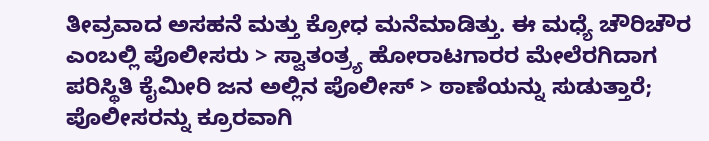ತೀವ್ರವಾದ ಅಸಹನೆ ಮತ್ತು ಕ್ರೋಧ ಮನೆಮಾಡಿತ್ತು. ಈ ಮಧ್ಯೆ ಚೌರಿಚೌರ ಎಂಬಲ್ಲಿ ಪೊಲೀಸರು > ಸ್ವಾತಂತ್ರ್ಯ ಹೋರಾಟಗಾರರ ಮೇಲೆರಗಿದಾಗ ಪರಿಸ್ಥಿತಿ ಕೈಮೀರಿ ಜನ ಅಲ್ಲಿನ ಪೊಲೀಸ್ > ಠಾಣೆಯನ್ನು ಸುಡುತ್ತಾರೆ; ಪೊಲೀಸರನ್ನು ಕ್ರೂರವಾಗಿ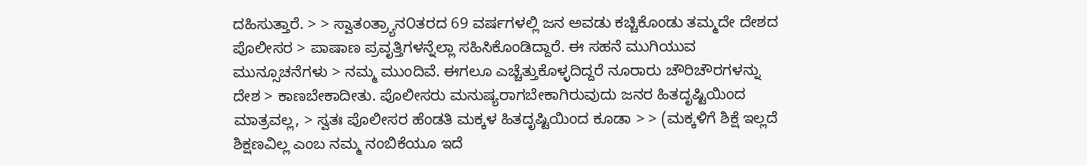ದಹಿಸುತ್ತಾರೆ. > > ಸ್ವಾತಂತ್ರ್ಯಾನ೦ತರದ 69 ವರ್ಷಗಳಲ್ಲಿ ಜನ ಅವಡು ಕಚ್ಚಿಕೊಂಡು ತಮ್ಮದೇ ದೇಶದ ಪೊಲೀಸರ > ಪಾಷಾಣ ಪ್ರವೃತ್ತಿಗಳನ್ನೆಲ್ಲಾ ಸಹಿಸಿಕೊಂಡಿದ್ದಾರೆ. ಈ ಸಹನೆ ಮುಗಿಯುವ ಮುನ್ಸೂಚನೆಗಳು > ನಮ್ಮ ಮುಂದಿವೆ. ಈಗಲೂ ಎಚ್ಚೆತ್ತುಕೊಳ್ಳದಿದ್ದರೆ ನೂರಾರು ಚೌರಿಚೌರಗಳನ್ನು ದೇಶ > ಕಾಣಬೇಕಾದೀತು. ಪೊಲೀಸರು ಮನುಷ್ಯರಾಗಬೇಕಾಗಿರುವುದು ಜನರ ಹಿತದೃಷ್ಟಿಯಿಂದ ಮಾತ್ರವಲ್ಲ, > ಸ್ವತಃ ಪೊಲೀಸರ ಹೆಂಡತಿ ಮಕ್ಕಳ ಹಿತದೃಷ್ಟಿಯಿಂದ ಕೂಡಾ > > (ಮಕ್ಕಳಿಗೆ ಶಿಕ್ಷೆ ಇಲ್ಲದೆ ಶಿಕ್ಷಣವಿಲ್ಲ ಎಂಬ ನಮ್ಮ ನಂಬಿಕೆಯೂ ಇದೆ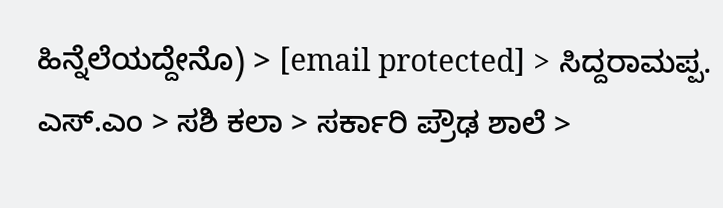ಹಿನ್ನೆಲೆಯದ್ದೇನೊ) > [email protected] > ಸಿದ್ದರಾಮಪ್ಪ. ಎಸ್.ಎಂ > ಸಶಿ ಕಲಾ > ಸರ್ಕಾರಿ ಪ್ರೌಢ ಶಾಲೆ >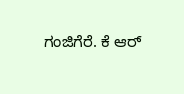ಗಂಜಿಗೆರೆ. ಕೆ ಆರ್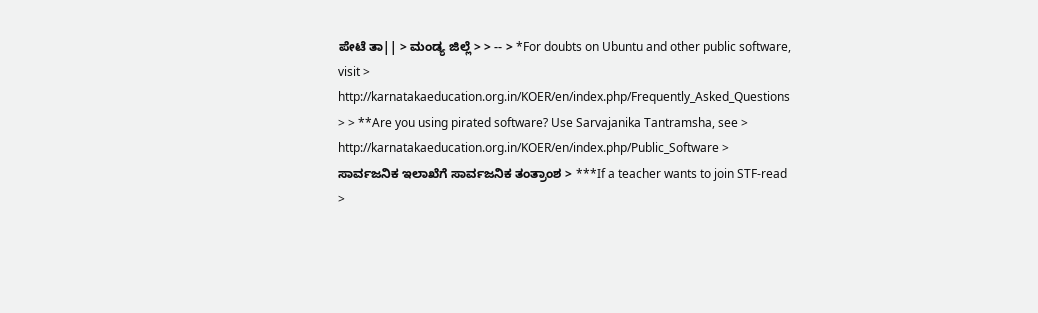ಪೇಟೆ ತಾ|| > ಮಂಡ್ಯ ಜಿಲ್ಲೆ > > -- > *For doubts on Ubuntu and other public software, visit > http://karnatakaeducation.org.in/KOER/en/index.php/Frequently_Asked_Questions > > **Are you using pirated software? Use Sarvajanika Tantramsha, see > http://karnatakaeducation.org.in/KOER/en/index.php/Public_Software > ಸಾರ್ವಜನಿಕ ಇಲಾಖೆಗೆ ಸಾರ್ವಜನಿಕ ತಂತ್ರಾಂಶ > ***If a teacher wants to join STF-read >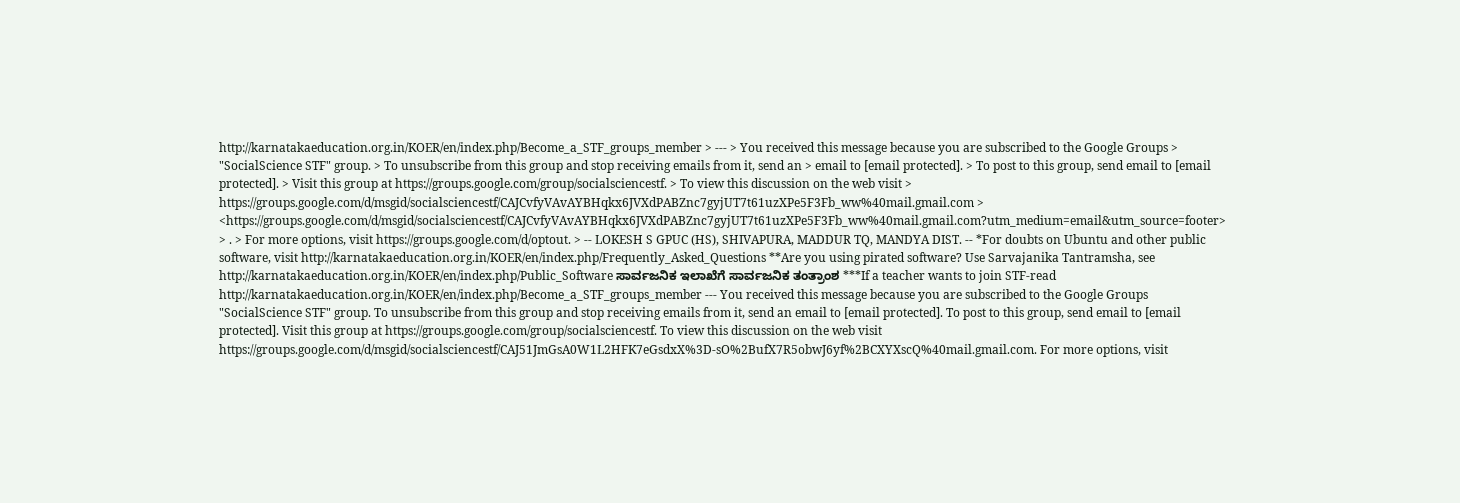http://karnatakaeducation.org.in/KOER/en/index.php/Become_a_STF_groups_member > --- > You received this message because you are subscribed to the Google Groups > "SocialScience STF" group. > To unsubscribe from this group and stop receiving emails from it, send an > email to [email protected]. > To post to this group, send email to [email protected]. > Visit this group at https://groups.google.com/group/socialsciencestf. > To view this discussion on the web visit > https://groups.google.com/d/msgid/socialsciencestf/CAJCvfyVAvAYBHqkx6JVXdPABZnc7gyjUT7t61uzXPe5F3Fb_ww%40mail.gmail.com > <https://groups.google.com/d/msgid/socialsciencestf/CAJCvfyVAvAYBHqkx6JVXdPABZnc7gyjUT7t61uzXPe5F3Fb_ww%40mail.gmail.com?utm_medium=email&utm_source=footer> > . > For more options, visit https://groups.google.com/d/optout. > -- LOKESH S GPUC (HS), SHIVAPURA, MADDUR TQ, MANDYA DIST. -- *For doubts on Ubuntu and other public software, visit http://karnatakaeducation.org.in/KOER/en/index.php/Frequently_Asked_Questions **Are you using pirated software? Use Sarvajanika Tantramsha, see http://karnatakaeducation.org.in/KOER/en/index.php/Public_Software ಸಾರ್ವಜನಿಕ ಇಲಾಖೆಗೆ ಸಾರ್ವಜನಿಕ ತಂತ್ರಾಂಶ ***If a teacher wants to join STF-read http://karnatakaeducation.org.in/KOER/en/index.php/Become_a_STF_groups_member --- You received this message because you are subscribed to the Google Groups "SocialScience STF" group. To unsubscribe from this group and stop receiving emails from it, send an email to [email protected]. To post to this group, send email to [email protected]. Visit this group at https://groups.google.com/group/socialsciencestf. To view this discussion on the web visit https://groups.google.com/d/msgid/socialsciencestf/CAJ51JmGsA0W1L2HFK7eGsdxX%3D-sO%2BufX7R5obwJ6yf%2BCXYXscQ%40mail.gmail.com. For more options, visit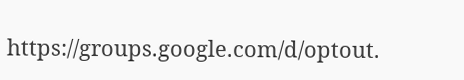https://groups.google.com/d/optout.